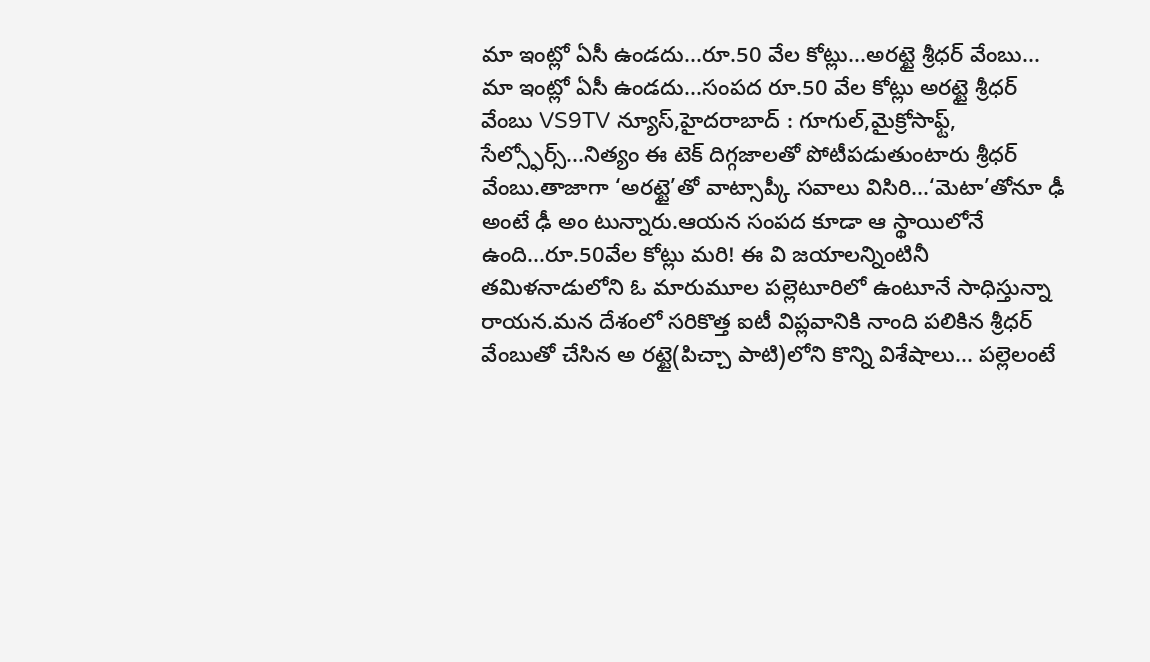మా ఇంట్లో ఏసీ ఉండదు...రూ.50 వేల కోట్లు...అరట్టై శ్రీధర్ వేంబు...
మా ఇంట్లో ఏసీ ఉండదు...సంపద రూ.50 వేల కోట్లు అరట్టై శ్రీధర్ వేంబు VS9TV న్యూస్,హైదరాబాద్ : గూగుల్,మైక్రోసాఫ్ట్, సేల్స్ఫోర్స్...నిత్యం ఈ టెక్ దిగ్గజాలతో పోటీపడుతుంటారు శ్రీధర్ వేంబు.తాజాగా ‘అరట్టై’తో వాట్సాప్కీ సవాలు విసిరి...‘మెటా’తోనూ ఢీ అంటే ఢీ అం టున్నారు.ఆయన సంపద కూడా ఆ స్థాయిలోనే ఉంది...రూ.50వేల కోట్లు మరి! ఈ వి జయాలన్నింటినీ తమిళనాడులోని ఓ మారుమూల పల్లెటూరిలో ఉంటూనే సాధిస్తున్నా రాయన.మన దేశంలో సరికొత్త ఐటీ విప్లవానికి నాంది పలికిన శ్రీధర్ వేంబుతో చేసిన అ రట్టై(పిచ్చా పాటి)లోని కొన్ని విశేషాలు... పల్లెలంటే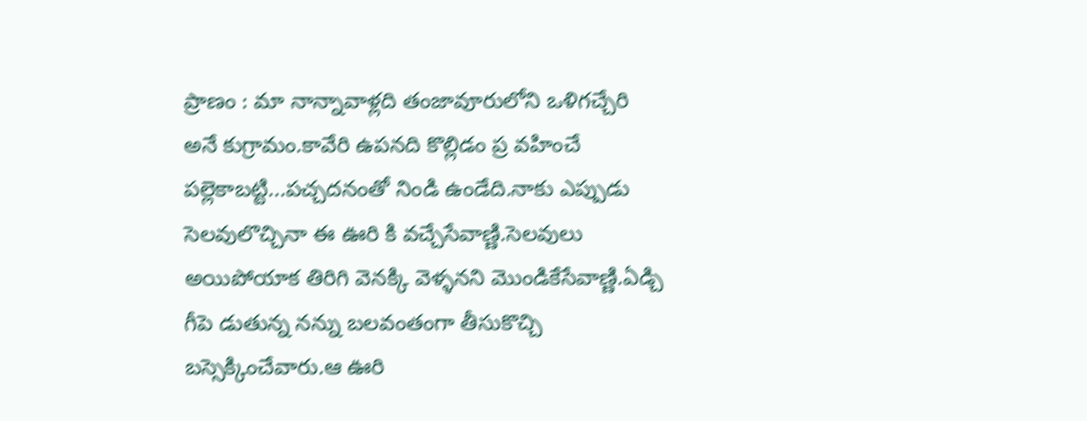ప్రాణం : మా నాన్నావాళ్లది తంజావూరులోని ఒళిగచ్చేరి అనే కుగ్రామం.కావేరి ఉపనది కొల్లిడం ప్ర వహించే పల్లెకాబట్టి...పచ్చదనంతో నిండి ఉండేది.నాకు ఎప్పుడు సెలవులొచ్చినా ఈ ఊరి కి వచ్చేసేవాణ్ణి.సెలవులు అయిపోయాక తిరిగి వెనక్కి వెళ్ళనని మొండికేసేవాణ్ణి.ఏడ్చి గీపె డుతున్న నన్ను బలవంతంగా తీసుకొచ్చి బస్సెక్కించేవారు.ఆ ఊరి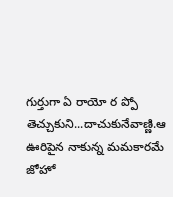గుర్తుగా ఏ రాయో ర ప్పో తెచ్చుకుని...దాచుకునేవాణ్ణి.ఆ ఊరిపైన నాకున్న మమకారమే జోహో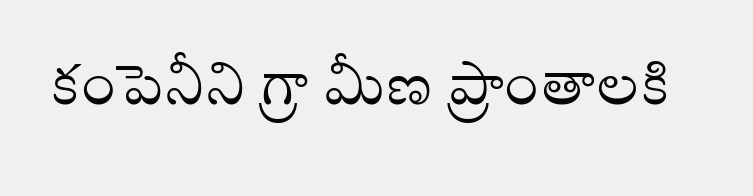కంపెనీని గ్రా మీణ ప్రాంతాలకి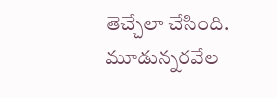తెచ్చేలా చేసింది. మూడున్నరవేల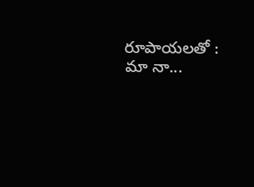రూపాయలతో : మా నా...